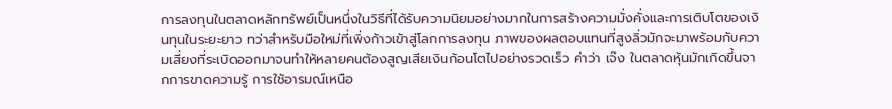การลงทุนในตลาดหลักทรัพย์เป็นหนึ่งในวิธีที่ได้รับความนิยมอย่างมากในการสร้างความมั่งคั่งและการเติบโตของเงินทุนในระยะยาว ทว่าสำหรับมือใหม่ที่เพิ่งก้าวเข้าสู่โลกการลงทุน ภาพของผลตอบแทนที่สูงลิ่วมักจะมาพร้อมกับความเสี่ยงที่ระเบิดออกมาจนทำให้หลายคนต้องสูญเสียเงินก้อนโตไปอย่างรวดเร็ว คำว่า เจ๊ง ในตลาดหุ้นมักเกิดขึ้นจากการขาดความรู้ การใช้อารมณ์เหนือ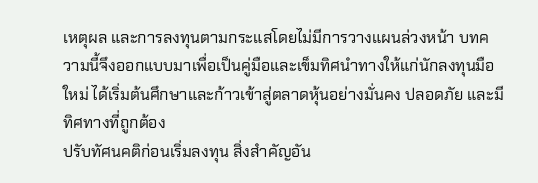เหตุผล และการลงทุนตามกระแสโดยไม่มีการวางแผนล่วงหน้า บทความนี้จึงออกแบบมาเพื่อเป็นคู่มือและเข็มทิศนำทางให้แก่นักลงทุนมือใหม่ ได้เริ่มต้นศึกษาและก้าวเข้าสู่ตลาดหุ้นอย่างมั่นคง ปลอดภัย และมีทิศทางที่ถูกต้อง
ปรับทัศนคติก่อนเริ่มลงทุน สิ่งสำคัญอัน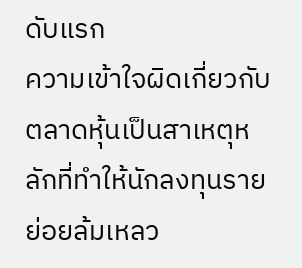ดับแรก
ความเข้าใจผิดเกี่ยวกับตลาดหุ้นเป็นสาเหตุหลักที่ทำให้นักลงทุนรายย่อยล้มเหลว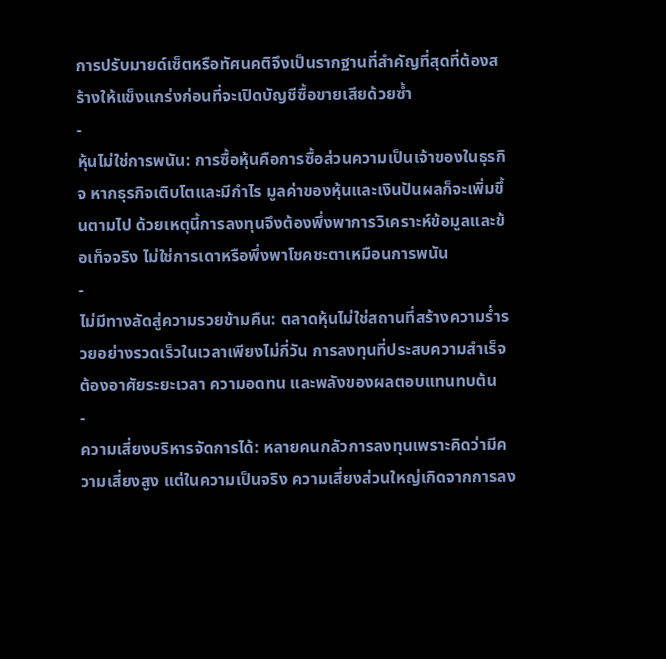การปรับมายด์เซ็ตหรือทัศนคติจึงเป็นรากฐานที่สำคัญที่สุดที่ต้องสร้างให้แข็งแกร่งก่อนที่จะเปิดบัญชีซื้อขายเสียด้วยซ้ำ
-
หุ้นไม่ใช่การพนัน: การซื้อหุ้นคือการซื้อส่วนความเป็นเจ้าของในธุรกิจ หากธุรกิจเติบโตและมีกำไร มูลค่าของหุ้นและเงินปันผลก็จะเพิ่มขึ้นตามไป ด้วยเหตุนี้การลงทุนจึงต้องพึ่งพาการวิเคราะห์ข้อมูลและข้อเท็จจริง ไม่ใช่การเดาหรือพึ่งพาโชคชะตาเหมือนการพนัน
-
ไม่มีทางลัดสู่ความรวยข้ามคืน: ตลาดหุ้นไม่ใช่สถานที่สร้างความร่ำรวยอย่างรวดเร็วในเวลาเพียงไม่กี่วัน การลงทุนที่ประสบความสำเร็จต้องอาศัยระยะเวลา ความอดทน และพลังของผลตอบแทนทบต้น
-
ความเสี่ยงบริหารจัดการได้: หลายคนกลัวการลงทุนเพราะคิดว่ามีความเสี่ยงสูง แต่ในความเป็นจริง ความเสี่ยงส่วนใหญ่เกิดจากการลง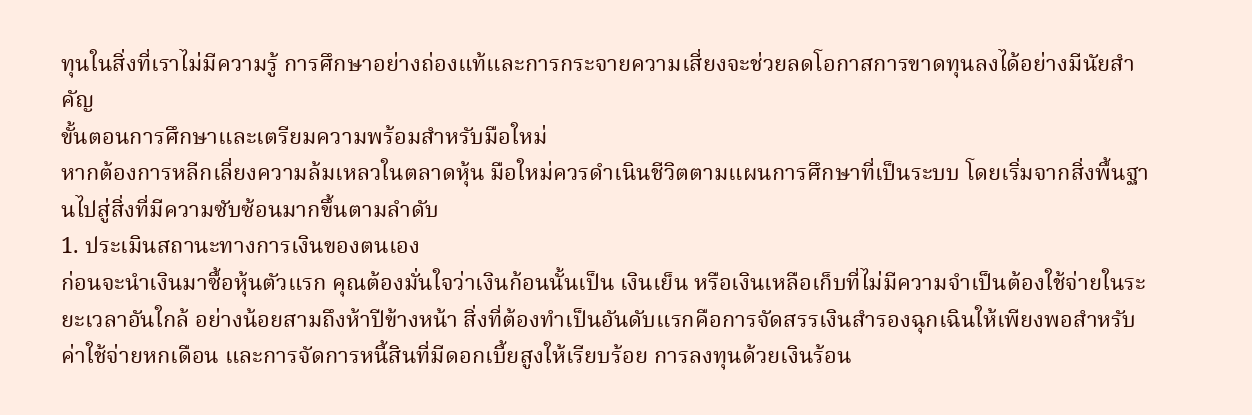ทุนในสิ่งที่เราไม่มีความรู้ การศึกษาอย่างถ่องแท้และการกระจายความเสี่ยงจะช่วยลดโอกาสการขาดทุนลงได้อย่างมีนัยสำคัญ
ขั้นตอนการศึกษาและเตรียมความพร้อมสำหรับมือใหม่
หากต้องการหลีกเลี่ยงความล้มเหลวในตลาดหุ้น มือใหม่ควรดำเนินชีวิตตามแผนการศึกษาที่เป็นระบบ โดยเริ่มจากสิ่งพื้นฐานไปสู่สิ่งที่มีความซับซ้อนมากขึ้นตามลำดับ
1. ประเมินสถานะทางการเงินของตนเอง
ก่อนจะนำเงินมาซื้อหุ้นตัวแรก คุณต้องมั่นใจว่าเงินก้อนนั้นเป็น เงินเย็น หรือเงินเหลือเก็บที่ไม่มีความจำเป็นต้องใช้จ่ายในระยะเวลาอันใกล้ อย่างน้อยสามถึงห้าปีข้างหน้า สิ่งที่ต้องทำเป็นอันดับแรกคือการจัดสรรเงินสำรองฉุกเฉินให้เพียงพอสำหรับค่าใช้จ่ายหกเดือน และการจัดการหนี้สินที่มีดอกเบี้ยสูงให้เรียบร้อย การลงทุนด้วยเงินร้อน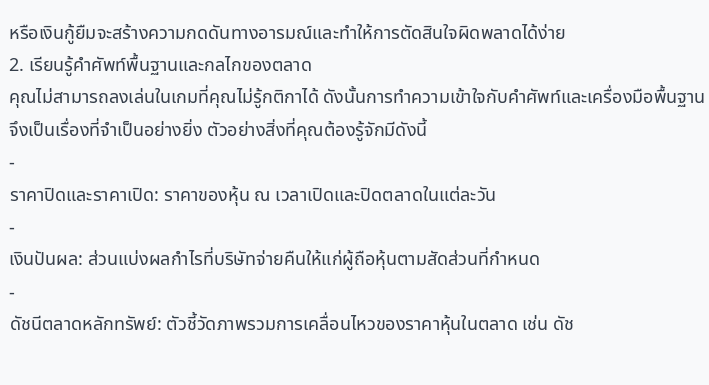หรือเงินกู้ยืมจะสร้างความกดดันทางอารมณ์และทำให้การตัดสินใจผิดพลาดได้ง่าย
2. เรียนรู้คำศัพท์พื้นฐานและกลไกของตลาด
คุณไม่สามารถลงเล่นในเกมที่คุณไม่รู้กติกาได้ ดังนั้นการทำความเข้าใจกับคำศัพท์และเครื่องมือพื้นฐานจึงเป็นเรื่องที่จำเป็นอย่างยิ่ง ตัวอย่างสิ่งที่คุณต้องรู้จักมีดังนี้
-
ราคาปิดและราคาเปิด: ราคาของหุ้น ณ เวลาเปิดและปิดตลาดในแต่ละวัน
-
เงินปันผล: ส่วนแบ่งผลกำไรที่บริษัทจ่ายคืนให้แก่ผู้ถือหุ้นตามสัดส่วนที่กำหนด
-
ดัชนีตลาดหลักทรัพย์: ตัวชี้วัดภาพรวมการเคลื่อนไหวของราคาหุ้นในตลาด เช่น ดัช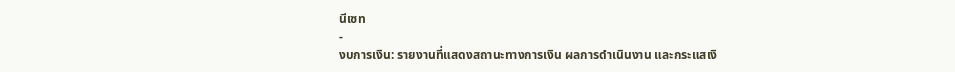นีเซท
-
งบการเงิน: รายงานที่แสดงสถานะทางการเงิน ผลการดำเนินงาน และกระแสเงิ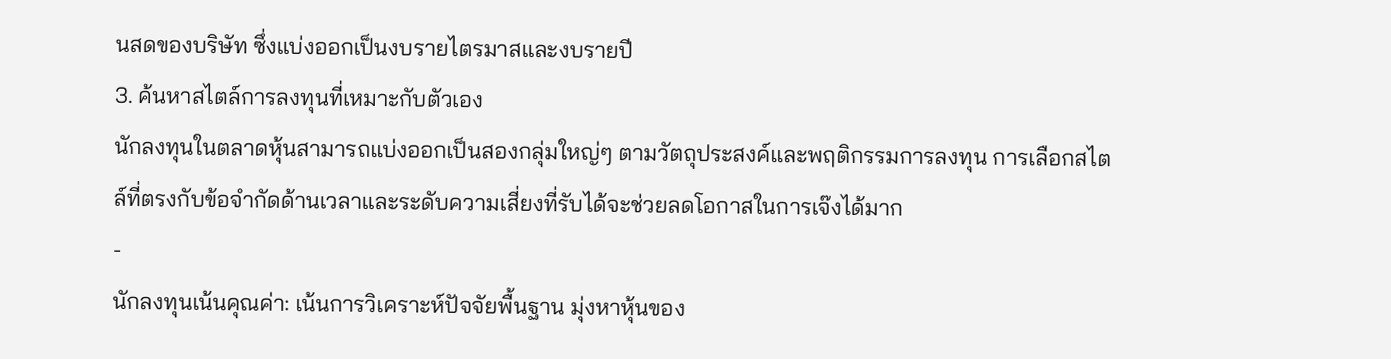นสดของบริษัท ซึ่งแบ่งออกเป็นงบรายไตรมาสและงบรายปี
3. ค้นหาสไตล์การลงทุนที่เหมาะกับตัวเอง
นักลงทุนในตลาดหุ้นสามารถแบ่งออกเป็นสองกลุ่มใหญ่ๆ ตามวัตถุประสงค์และพฤติกรรมการลงทุน การเลือกสไตล์ที่ตรงกับข้อจำกัดด้านเวลาและระดับความเสี่ยงที่รับได้จะช่วยลดโอกาสในการเจ๊งได้มาก
-
นักลงทุนเน้นคุณค่า: เน้นการวิเคราะห์ปัจจัยพื้นฐาน มุ่งหาหุ้นของ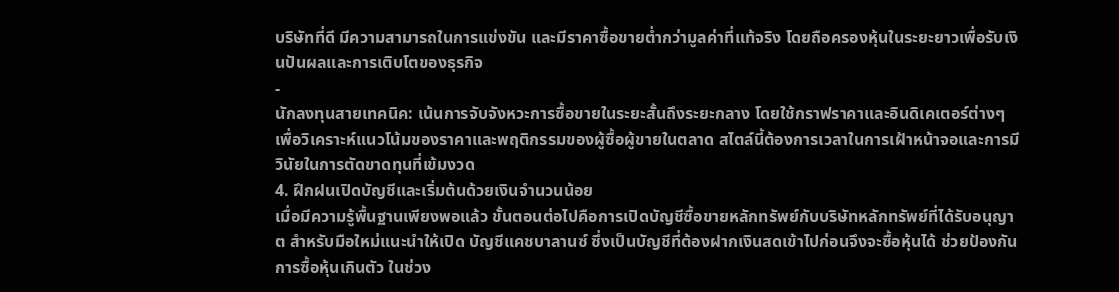บริษัทที่ดี มีความสามารถในการแข่งขัน และมีราคาซื้อขายต่ำกว่ามูลค่าที่แท้จริง โดยถือครองหุ้นในระยะยาวเพื่อรับเงินปันผลและการเติบโตของธุรกิจ
-
นักลงทุนสายเทคนิค: เน้นการจับจังหวะการซื้อขายในระยะสั้นถึงระยะกลาง โดยใช้กราฟราคาและอินดิเคเตอร์ต่างๆ เพื่อวิเคราะห์แนวโน้มของราคาและพฤติกรรมของผู้ซื้อผู้ขายในตลาด สไตล์นี้ต้องการเวลาในการเฝ้าหน้าจอและการมีวินัยในการตัดขาดทุนที่เข้มงวด
4. ฝึกฝนเปิดบัญชีและเริ่มต้นด้วยเงินจำนวนน้อย
เมื่อมีความรู้พื้นฐานเพียงพอแล้ว ขั้นตอนต่อไปคือการเปิดบัญชีซื้อขายหลักทรัพย์กับบริษัทหลักทรัพย์ที่ได้รับอนุญาต สำหรับมือใหม่แนะนำให้เปิด บัญชีแคชบาลานซ์ ซึ่งเป็นบัญชีที่ต้องฝากเงินสดเข้าไปก่อนจึงจะซื้อหุ้นได้ ช่วยป้องกันการซื้อหุ้นเกินตัว ในช่วง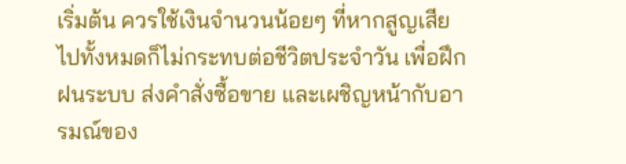เริ่มต้น ควรใช้เงินจำนวนน้อยๆ ที่หากสูญเสียไปทั้งหมดก็ไม่กระทบต่อชีวิตประจำวัน เพื่อฝึกฝนระบบ ส่งคำสั่งซื้อขาย และเผชิญหน้ากับอารมณ์ของ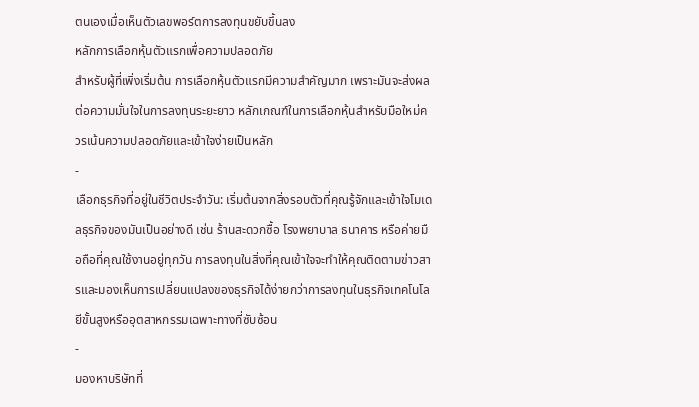ตนเองเมื่อเห็นตัวเลขพอร์ตการลงทุนขยับขึ้นลง
หลักการเลือกหุ้นตัวแรกเพื่อความปลอดภัย
สำหรับผู้ที่เพิ่งเริ่มต้น การเลือกหุ้นตัวแรกมีความสำคัญมาก เพราะมันจะส่งผลต่อความมั่นใจในการลงทุนระยะยาว หลักเกณฑ์ในการเลือกหุ้นสำหรับมือใหม่ควรเน้นความปลอดภัยและเข้าใจง่ายเป็นหลัก
-
เลือกธุรกิจที่อยู่ในชีวิตประจำวัน: เริ่มต้นจากสิ่งรอบตัวที่คุณรู้จักและเข้าใจโมเดลธุรกิจของมันเป็นอย่างดี เช่น ร้านสะดวกซื้อ โรงพยาบาล ธนาคาร หรือค่ายมือถือที่คุณใช้งานอยู่ทุกวัน การลงทุนในสิ่งที่คุณเข้าใจจะทำให้คุณติดตามข่าวสารและมองเห็นการเปลี่ยนแปลงของธุรกิจได้ง่ายกว่าการลงทุนในธุรกิจเทคโนโลยีขั้นสูงหรืออุตสาหกรรมเฉพาะทางที่ซับซ้อน
-
มองหาบริษัทที่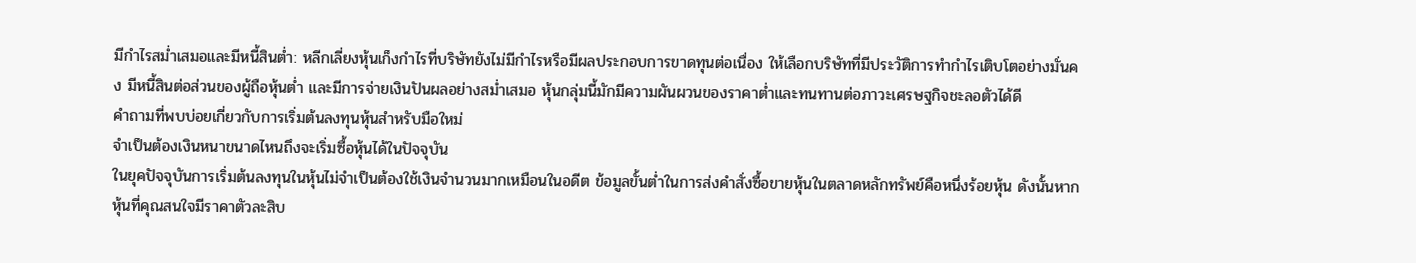มีกำไรสม่ำเสมอและมีหนี้สินต่ำ: หลีกเลี่ยงหุ้นเก็งกำไรที่บริษัทยังไม่มีกำไรหรือมีผลประกอบการขาดทุนต่อเนื่อง ให้เลือกบริษัทที่มีประวัติการทำกำไรเติบโตอย่างมั่นคง มีหนี้สินต่อส่วนของผู้ถือหุ้นต่ำ และมีการจ่ายเงินปันผลอย่างสม่ำเสมอ หุ้นกลุ่มนี้มักมีความผันผวนของราคาต่ำและทนทานต่อภาวะเศรษฐกิจชะลอตัวได้ดี
คำถามที่พบบ่อยเกี่ยวกับการเริ่มต้นลงทุนหุ้นสำหรับมือใหม่
จำเป็นต้องเงินหนาขนาดไหนถึงจะเริ่มซื้อหุ้นได้ในปัจจุบัน
ในยุคปัจจุบันการเริ่มต้นลงทุนในหุ้นไม่จำเป็นต้องใช้เงินจำนวนมากเหมือนในอดีต ข้อมูลขั้นต่ำในการส่งคำสั่งซื้อขายหุ้นในตลาดหลักทรัพย์คือหนึ่งร้อยหุ้น ดังนั้นหากหุ้นที่คุณสนใจมีราคาตัวละสิบ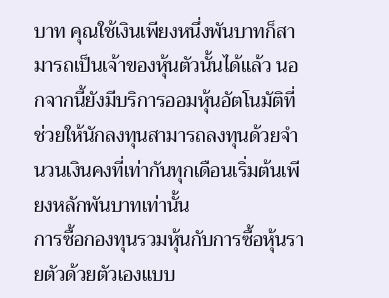บาท คุณใช้เงินเพียงหนึ่งพันบาทก็สามารถเป็นเจ้าของหุ้นตัวนั้นได้แล้ว นอกจากนี้ยังมีบริการออมหุ้นอัตโนมัติที่ช่วยให้นักลงทุนสามารถลงทุนด้วยจำนวนเงินคงที่เท่ากันทุกเดือนเริ่มต้นเพียงหลักพันบาทเท่านั้น
การซื้อกองทุนรวมหุ้นกับการซื้อหุ้นรายตัวด้วยตัวเองแบบ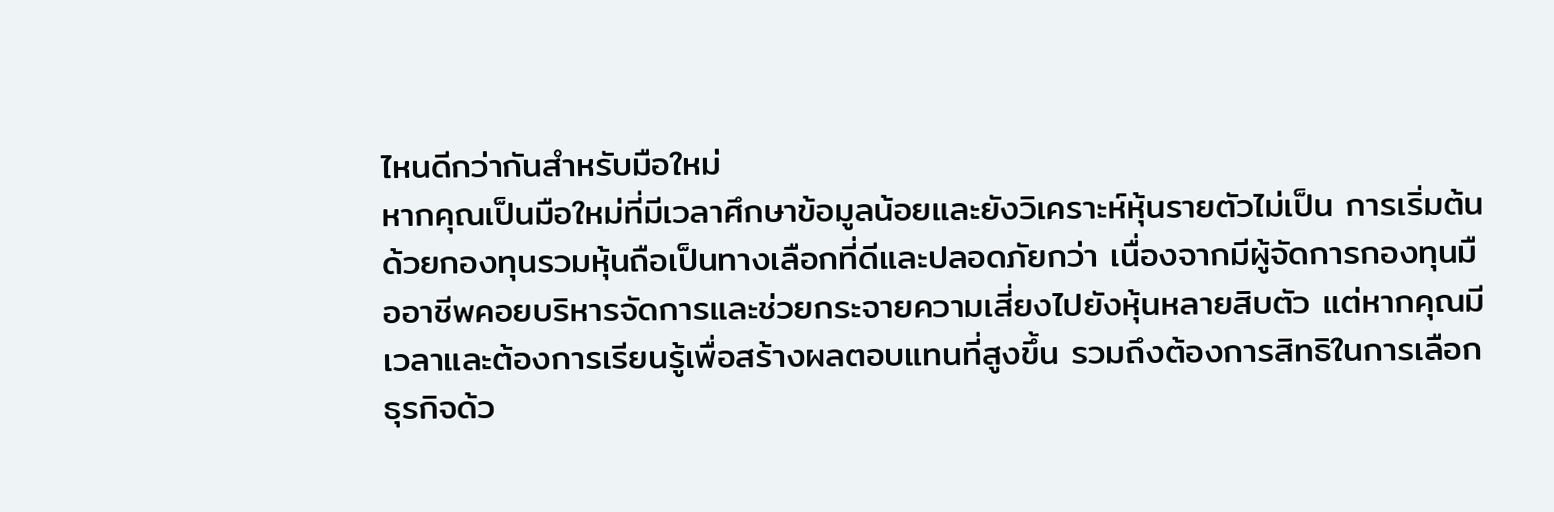ไหนดีกว่ากันสำหรับมือใหม่
หากคุณเป็นมือใหม่ที่มีเวลาศึกษาข้อมูลน้อยและยังวิเคราะห์หุ้นรายตัวไม่เป็น การเริ่มต้นด้วยกองทุนรวมหุ้นถือเป็นทางเลือกที่ดีและปลอดภัยกว่า เนื่องจากมีผู้จัดการกองทุนมืออาชีพคอยบริหารจัดการและช่วยกระจายความเสี่ยงไปยังหุ้นหลายสิบตัว แต่หากคุณมีเวลาและต้องการเรียนรู้เพื่อสร้างผลตอบแทนที่สูงขึ้น รวมถึงต้องการสิทธิในการเลือกธุรกิจด้ว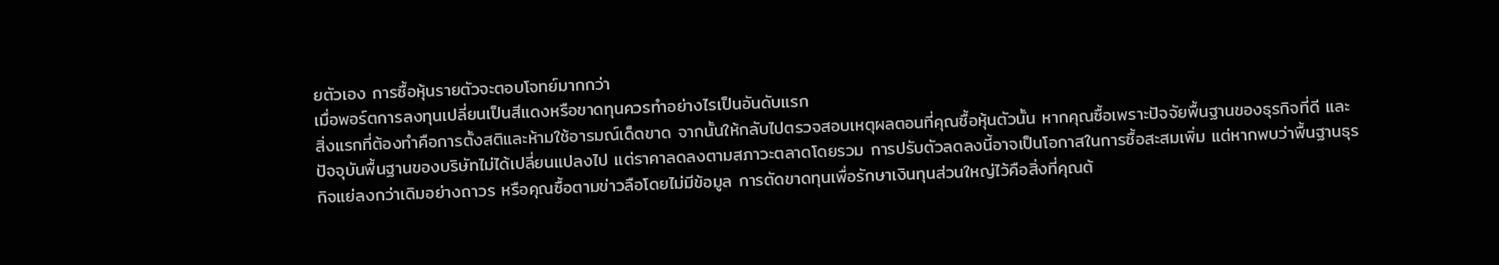ยตัวเอง การซื้อหุ้นรายตัวจะตอบโจทย์มากกว่า
เมื่อพอร์ตการลงทุนเปลี่ยนเป็นสีแดงหรือขาดทุนควรทำอย่างไรเป็นอันดับแรก
สิ่งแรกที่ต้องทำคือการตั้งสติและห้ามใช้อารมณ์เด็ดขาด จากนั้นให้กลับไปตรวจสอบเหตุผลตอนที่คุณซื้อหุ้นตัวนั้น หากคุณซื้อเพราะปัจจัยพื้นฐานของธุรกิจที่ดี และปัจจุบันพื้นฐานของบริษัทไม่ได้เปลี่ยนแปลงไป แต่ราคาลดลงตามสภาวะตลาดโดยรวม การปรับตัวลดลงนี้อาจเป็นโอกาสในการซื้อสะสมเพิ่ม แต่หากพบว่าพื้นฐานธุรกิจแย่ลงกว่าเดิมอย่างถาวร หรือคุณซื้อตามข่าวลือโดยไม่มีข้อมูล การตัดขาดทุนเพื่อรักษาเงินทุนส่วนใหญ่ไว้คือสิ่งที่คุณต้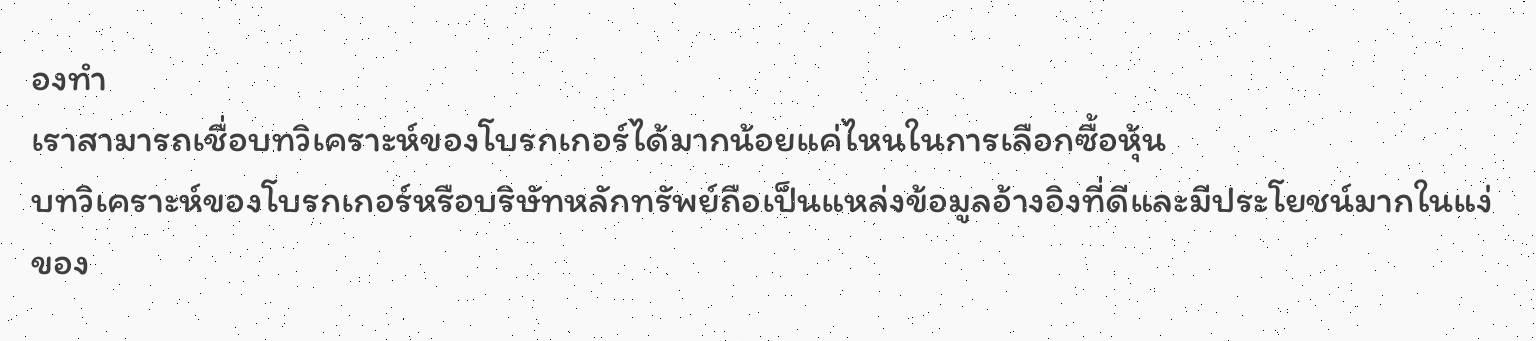องทำ
เราสามารถเชื่อบทวิเคราะห์ของโบรกเกอร์ได้มากน้อยแค่ไหนในการเลือกซื้อหุ้น
บทวิเคราะห์ของโบรกเกอร์หรือบริษัทหลักทรัพย์ถือเป็นแหล่งข้อมูลอ้างอิงที่ดีและมีประโยชน์มากในแง่ของ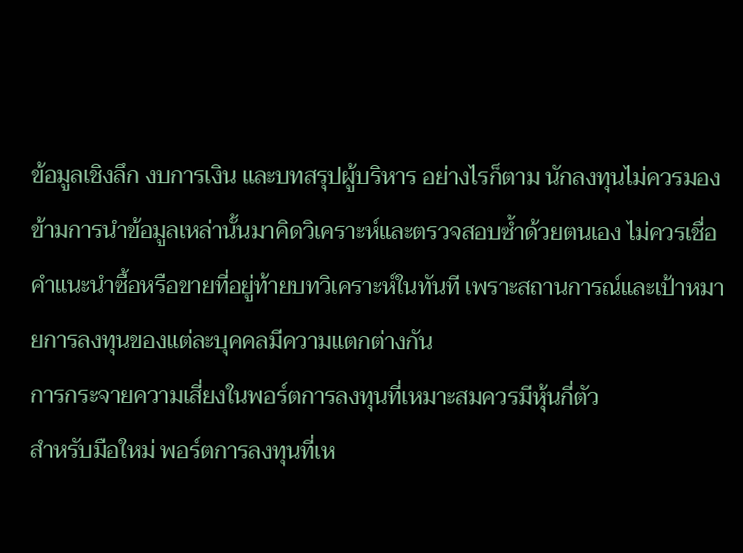ข้อมูลเชิงลึก งบการเงิน และบทสรุปผู้บริหาร อย่างไรก็ตาม นักลงทุนไม่ควรมองข้ามการนำข้อมูลเหล่านั้นมาคิดวิเคราะห์และตรวจสอบซ้ำด้วยตนเอง ไม่ควรเชื่อคำแนะนำซื้อหรือขายที่อยู่ท้ายบทวิเคราะห์ในทันที เพราะสถานการณ์และเป้าหมายการลงทุนของแต่ละบุคคลมีความแตกต่างกัน
การกระจายความเสี่ยงในพอร์ตการลงทุนที่เหมาะสมควรมีหุ้นกี่ตัว
สำหรับมือใหม่ พอร์ตการลงทุนที่เห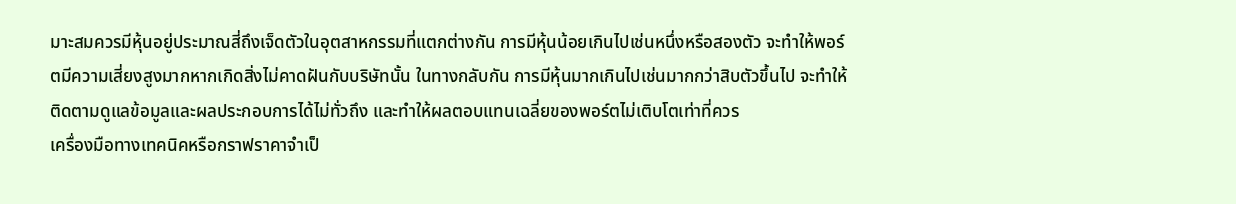มาะสมควรมีหุ้นอยู่ประมาณสี่ถึงเจ็ดตัวในอุตสาหกรรมที่แตกต่างกัน การมีหุ้นน้อยเกินไปเช่นหนึ่งหรือสองตัว จะทำให้พอร์ตมีความเสี่ยงสูงมากหากเกิดสิ่งไม่คาดฝันกับบริษัทนั้น ในทางกลับกัน การมีหุ้นมากเกินไปเช่นมากกว่าสิบตัวขึ้นไป จะทำให้ติดตามดูแลข้อมูลและผลประกอบการได้ไม่ทั่วถึง และทำให้ผลตอบแทนเฉลี่ยของพอร์ตไม่เติบโตเท่าที่ควร
เครื่องมือทางเทคนิคหรือกราฟราคาจำเป็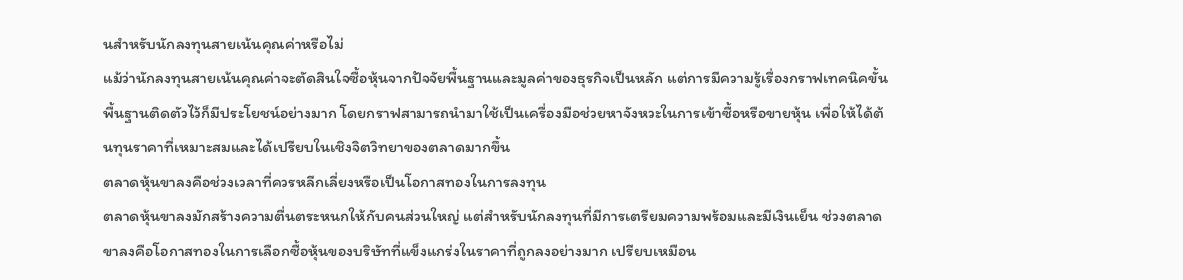นสำหรับนักลงทุนสายเน้นคุณค่าหรือไม่
แม้ว่านักลงทุนสายเน้นคุณค่าจะตัดสินใจซื้อหุ้นจากปัจจัยพื้นฐานและมูลค่าของธุรกิจเป็นหลัก แต่การมีความรู้เรื่องกราฟเทคนิคขั้นพื้นฐานติดตัวไว้ก็มีประโยชน์อย่างมาก โดยกราฟสามารถนำมาใช้เป็นเครื่องมือช่วยหาจังหวะในการเข้าซื้อหรือขายหุ้น เพื่อให้ได้ต้นทุนราคาที่เหมาะสมและได้เปรียบในเชิงจิตวิทยาของตลาดมากขึ้น
ตลาดหุ้นขาลงคือช่วงเวลาที่ควรหลีกเลี่ยงหรือเป็นโอกาสทองในการลงทุน
ตลาดหุ้นขาลงมักสร้างความตื่นตระหนกให้กับคนส่วนใหญ่ แต่สำหรับนักลงทุนที่มีการเตรียมความพร้อมและมีเงินเย็น ช่วงตลาดขาลงคือโอกาสทองในการเลือกซื้อหุ้นของบริษัทที่แข็งแกร่งในราคาที่ถูกลงอย่างมาก เปรียบเหมือน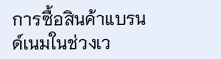การซื้อสินค้าแบรนด์เนมในช่วงเว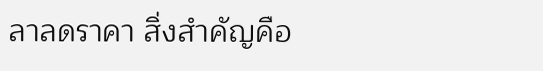ลาลดราคา สิ่งสำคัญคือ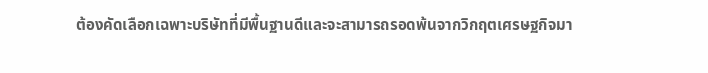ต้องคัดเลือกเฉพาะบริษัทที่มีพื้นฐานดีและจะสามารถรอดพ้นจากวิกฤตเศรษฐกิจมา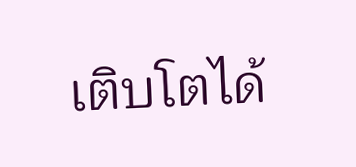เติบโตได้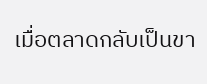เมื่อตลาดกลับเป็นขา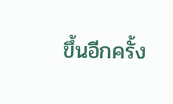ขึ้นอีกครั้ง